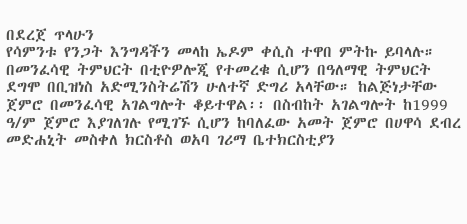በደረጀ ጥላሁን
የሳምንቱ የንጋት እንግዳችን መላከ ኤዶም ቀሲስ ተዋበ ምትኩ ይባላሉ። በመንፈሳዊ ትምህርት በቲዮዎሎጂ የተመረቁ ሲሆን በዓለማዊ ትምህርት ደግሞ በቢዝነስ አድሚንስትሬሽን ሁለተኛ ድግሪ አላቸው። ከልጅነታቸው ጀምሮ በመንፈሳዊ አገልግሎት ቆይተዋል፡፡ በስብከት አገልግሎት ከ1999 ዓ/ም ጀምሮ እያገለገሉ የሚገኙ ሲሆን ከባለፈው አመት ጀምሮ በሀዋሳ ደብረ መድሐኒት መስቀለ ክርስቶስ ወአባ ገሪማ ቤተክርስቲያን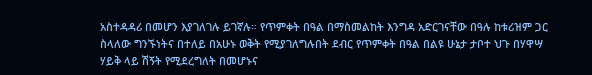አስተዳዳሪ በመሆን እያገለገሉ ይገኛሉ። የጥምቀት በዓል በማስመልከት እንግዳ አድርገናቸው በዓሉ ከቱሪዝም ጋር ስላለው ግንኙነትና በተለይ በአሁኑ ወቅት የሚያገለግሉበት ደብር የጥምቀት በዓል በልዩ ሁኔታ ታቦተ ህጉ በሃዋሣ ሃይቅ ላይ ሽኝት የሚደረግለት በመሆኑና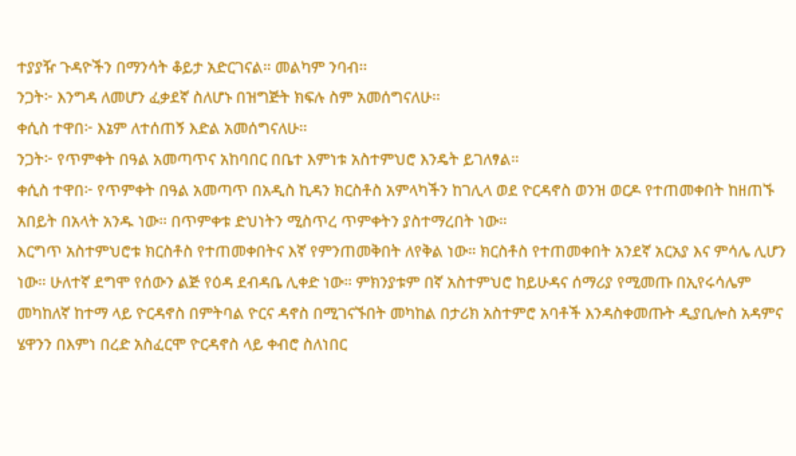ተያያዥ ጉዳዮችን በማንሳት ቆይታ አድርገናል። መልካም ንባብ፡፡
ንጋት፦ እንግዳ ለመሆን ፈቃደኛ ስለሆኑ በዝግጅት ክፍሉ ስም አመሰግናለሁ፡፡
ቀሲስ ተዋበ፦ እኔም ለተሰጠኝ እድል አመሰግናለሁ፡፡
ንጋት፦ የጥምቀት በዓል አመጣጥና አከባበር በቤተ እምነቱ አስተምህሮ እንዴት ይገለፃል።
ቀሲስ ተዋበ፦ የጥምቀት በዓል አመጣጥ በአዲስ ኪዳን ክርስቶስ አምላካችን ከገሊላ ወደ ዮርዳኖስ ወንዝ ወርዶ የተጠመቀበት ከዘጠኙ አበይት በአላት አንዱ ነው። በጥምቀቱ ድህነትን ሚስጥረ ጥምቀትን ያስተማረበት ነው።
እርግጥ አስተምህሮቱ ክርስቶስ የተጠመቀበትና እኛ የምንጠመቅበት ለየቅል ነው። ክርስቶስ የተጠመቀበት አንደኛ አርአያ እና ምሳሌ ሊሆን ነው። ሁለተኛ ደግሞ የሰውን ልጅ የዕዳ ደብዳቤ ሊቀድ ነው። ምክንያቱም በኛ አስተምህሮ ከይሁዳና ሰማሪያ የሚመጡ በኢየሩሳሌም መካከለኛ ከተማ ላይ ዮርዳኖስ በምትባል ዮርና ዳኖስ በሚገናኙበት መካከል በታሪክ አስተምሮ አባቶች እንዳስቀመጡት ዲያቢሎስ አዳምና ሄዋንን በእምነ በረድ አስፈርሞ ዮርዳኖስ ላይ ቀብሮ ስለነበር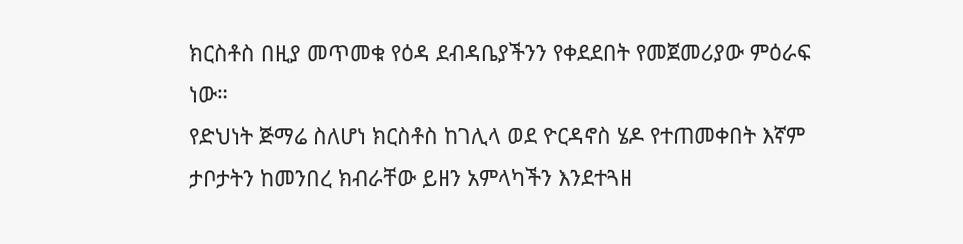ክርስቶስ በዚያ መጥመቁ የዕዳ ደብዳቤያችንን የቀደደበት የመጀመሪያው ምዕራፍ ነው።
የድህነት ጅማሬ ስለሆነ ክርስቶስ ከገሊላ ወደ ዮርዳኖስ ሄዶ የተጠመቀበት እኛም ታቦታትን ከመንበረ ክብራቸው ይዘን አምላካችን እንደተጓዘ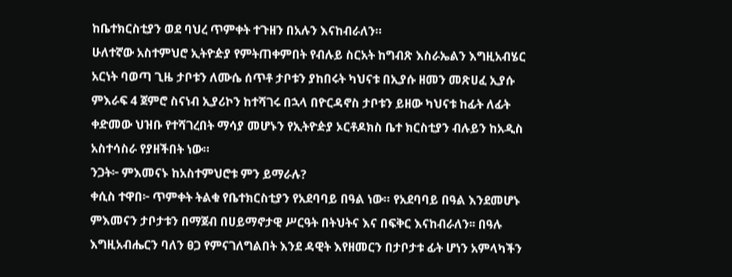ከቤተክርስቲያን ወደ ባህረ ጥምቀት ተጉዘን በአሉን እናከብራለን።
ሁለተኛው አስተምህሮ ኢትዮዽያ የምትጠቀምበት የብሉይ ስርአት ከግብጽ እስራኤልን እግዚአብሄር አርነት ባወጣ ጊዜ ታቦቱን ለሙሴ ሰጥቶ ታቦቱን ያከበሩት ካህናቱ በኢያሱ ዘመን መጽሀፈ ኢያሱ ምእራፍ 4 ጀምሮ ስናነብ ኢያሪኮን ከተሻገሩ በኋላ በዮርዳኖስ ታቦቱን ይዘው ካህናቱ ከፊት ለፊት ቀድመው ህዝቡ የተሻገረበት ማሳያ መሆኑን የኢትዮዽያ ኦርቶዶክስ ቤተ ክርስቲያን ብሉይን ከአዲስ አስተሳስራ የያዘችበት ነው።
ንጋት፦ ምእመናኑ ከአስተምህሮቱ ምን ይማራሉ?
ቀሲስ ተዋበ፦ ጥምቀት ትልቁ የቤተክርስቲያን የአደባባይ በዓል ነው። የአደባባይ በዓል እንደመሆኑ ምእመናን ታቦታቱን በማጀብ በሀይማኖታዊ ሥርዓት በትህትና እና በፍቅር እናከብራለን፡፡ በዓሉ እግዚአብሔርን ባለን ፀጋ የምናገለግልበት እንደ ዳዊት እየዘመርን በታቦታቱ ፊት ሆነን አምላካችን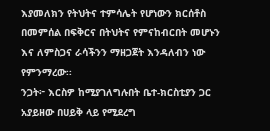እያመለክን የትህትና ተምሳሌት የሆነውን ክርሰቶስ በመምሰል በፍቅርና በትህትና የምናከብርበት መሆኑን እና ለምስጋና ራሳችንን ማዘጋጀት እንዳለብን ነው የምንማረው፡፡
ንጋት፦ እርስዎ ከሚያገለግሉበት ቤተ-ክርስቲያን ጋር አያይዘው በሀይቅ ላይ የሚደረግ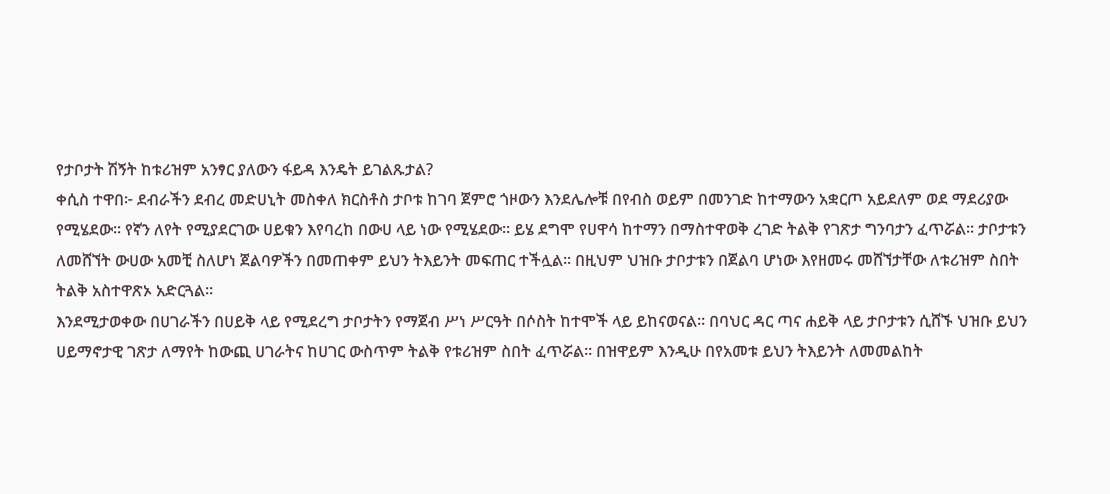የታቦታት ሽኝት ከቱሪዝም አንፃር ያለውን ፋይዳ እንዴት ይገልጹታል?
ቀሲስ ተዋበ፦ ደብራችን ደብረ መድሀኒት መስቀለ ክርስቶስ ታቦቱ ከገባ ጀምሮ ጎዞውን እንደሌሎቹ በየብስ ወይም በመንገድ ከተማውን አቋርጦ አይደለም ወደ ማደሪያው የሚሄደው፡፡ የኛን ለየት የሚያደርገው ሀይቁን እየባረከ በውሀ ላይ ነው የሚሄደው፡፡ ይሄ ደግሞ የሀዋሳ ከተማን በማስተዋወቅ ረገድ ትልቅ የገጽታ ግንባታን ፈጥሯል፡፡ ታቦታቱን ለመሸኘት ውሀው አመቺ ስለሆነ ጀልባዎችን በመጠቀም ይህን ትእይንት መፍጠር ተችሏል፡፡ በዚህም ህዝቡ ታቦታቱን በጀልባ ሆነው እየዘመሩ መሸኘታቸው ለቱሪዝም ስበት ትልቅ አስተዋጽኦ አድርጓል፡፡
እንደሚታወቀው በሀገራችን በሀይቅ ላይ የሚደረግ ታቦታትን የማጀብ ሥነ ሥርዓት በሶስት ከተሞች ላይ ይከናወናል፡፡ በባህር ዳር ጣና ሐይቅ ላይ ታቦታቱን ሲሸኙ ህዝቡ ይህን ሀይማኖታዊ ገጽታ ለማየት ከውጪ ሀገራትና ከሀገር ውስጥም ትልቅ የቱሪዝም ስበት ፈጥሯል፡፡ በዝዋይም እንዲሁ በየአመቱ ይህን ትእይንት ለመመልከት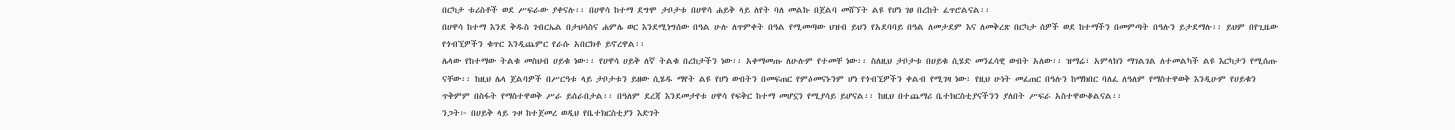በርካታ ቱሪስቶች ወደ ሥፍራው ያቀናሉ፡፡ በሀዋሳ ከተማ ደግሞ ታቦታቱ በሀዋሳ ሐይቅ ላይ ለየት ባለ መልኩ በጀልባ መሸኘት ልዩ የሆነ ገፀ በረከት ፈጥሮልናል፡፡
በሀዋሳ ከተማ እንደ ቅዱስ ገብርኤል በታህሳስና ሐምሌ ወር እንደሚነግሰው በዓል ሁሉ ለጥምቀት በዓል የሚመጣው ህዝብ ይህን የአደባባይ በዓል ለመታደም እና ለመቅረጽ በርካታ ሰዎች ወደ ከተማችን በመምጣት በዓሉን ይታደማሉ፡፡ ይህም በየጊዜው የጎብኚዎችን ቁጥር እንዲጨምር የራሱ አበርክቶ ይኖረዋል፡፡
ሌላው የከተማው ትልቁ መስህብ ሀይቁ ነው፡፡ የሀዋሳ ሀይቅ ለኛ ትልቁ በረከታችን ነው፡፡ አቀማመጡ ለሁሉም የተመቸ ነው፡፡ ስለዚህ ታቦታቱ በሀይቁ ሲሄድ መንፈሳዊ ውበት አለው፡፡ ዝማሬ፣ አምላክን ማገልገል ለተመልካች ልዩ እርካታን የሚሰጡ ናቸው፡፡ ከዚህ ሌላ ጀልባዎች በሥርዓቱ ላይ ታቦታቱን ይዘው ሲሄዱ ማየት ልዩ የሆነ ውበትን በመፍጠር የምዕመናኑንም ሆነ የጎብኚዎችን ቀልብ የሚገዛ ነው፡ የዚህ ሁነት መፈጠር በዓሉን ከማክበር ባለፈ ለዓለም የማስተዋወቅ እንዲሁም የሀይቁን ጥቅምም በስፋት የማስተዋወቅ ሥራ ይሰራበታል፡፡ በዓለም ደረጃ እንደመታየቱ ሀዋሳ የፍቅር ከተማ መሆኗን የሚያሳይ ይሆናል፡፡ ከዚህ በተጨማሪ ቤተክርስቲያናችንን ያለበት ሥፍራ አስተዋውቆልናል፡፡
ንጋት፦ በሀይቅ ላይ ጉዞ ከተጀመረ ወዲህ የቤተክርስቲያን እድገት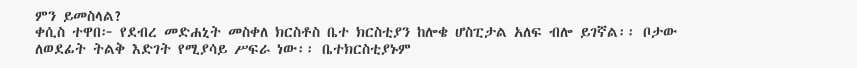ምን ይመስላል?
ቀሲስ ተዋበ፦ የደብረ መድሐኒት መስቀለ ክርስቶስ ቤተ ክርስቲያን ከሎቄ ሆስፒታል አለፍ ብሎ ይገኛል፡፡ ቦታው ለወደፊት ትልቅ እድገት የሚያሳይ ሥፍራ ነው፡፡ ቤተክርስቲያኑም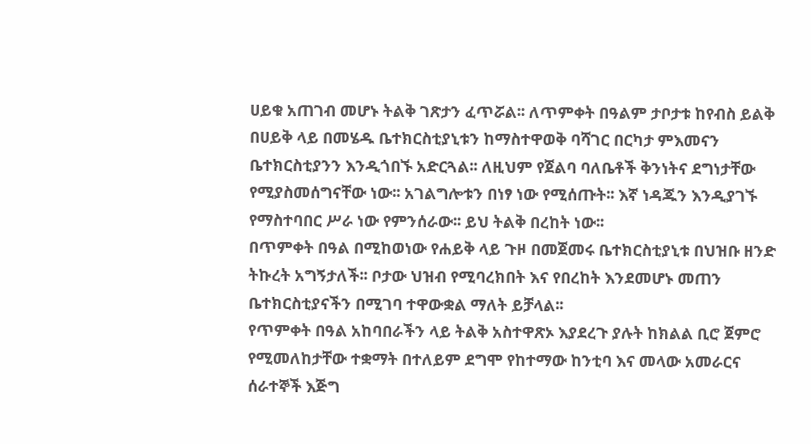ሀይቁ አጠገብ መሆኑ ትልቅ ገጽታን ፈጥሯል፡፡ ለጥምቀት በዓልም ታቦታቱ ከየብስ ይልቅ በሀይቅ ላይ በመሄዱ ቤተክርስቲያኒቱን ከማስተዋወቅ ባሻገር በርካታ ምእመናን ቤተክርስቲያንን እንዲጎበኙ አድርጓል፡፡ ለዚህም የጀልባ ባለቤቶች ቅንነትና ደግነታቸው የሚያስመሰግናቸው ነው፡፡ አገልግሎቱን በነፃ ነው የሚሰጡት፡፡ እኛ ነዳጁን እንዲያገኙ የማስተባበር ሥራ ነው የምንሰራው፡፡ ይህ ትልቅ በረከት ነው፡፡
በጥምቀት በዓል በሚከወነው የሐይቅ ላይ ጉዞ በመጀመሩ ቤተክርስቲያኒቱ በህዝቡ ዘንድ ትኩረት አግኝታለች፡፡ ቦታው ህዝብ የሚባረክበት እና የበረከት እንደመሆኑ መጠን ቤተክርስቲያናችን በሚገባ ተዋውቋል ማለት ይቻላል፡፡
የጥምቀት በዓል አከባበራችን ላይ ትልቅ አስተዋጽኦ እያደረጉ ያሉት ከክልል ቢሮ ጀምሮ የሚመለከታቸው ተቋማት በተለይም ደግሞ የከተማው ከንቲባ እና መላው አመራርና ሰራተኞች እጅግ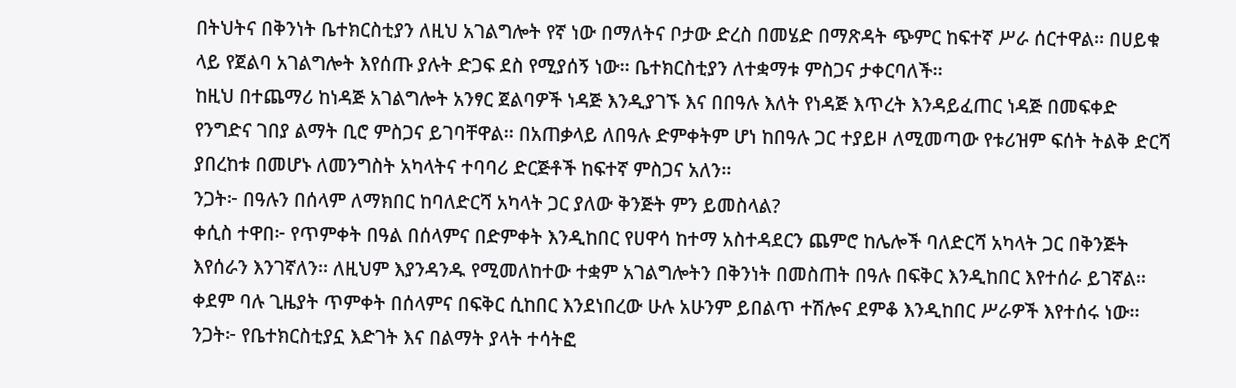በትህትና በቅንነት ቤተክርስቲያን ለዚህ አገልግሎት የኛ ነው በማለትና ቦታው ድረስ በመሄድ በማጽዳት ጭምር ከፍተኛ ሥራ ሰርተዋል፡፡ በሀይቁ ላይ የጀልባ አገልግሎት እየሰጡ ያሉት ድጋፍ ደስ የሚያሰኝ ነው፡፡ ቤተክርስቲያን ለተቋማቱ ምስጋና ታቀርባለች፡፡
ከዚህ በተጨማሪ ከነዳጅ አገልግሎት አንፃር ጀልባዎች ነዳጅ እንዲያገኙ እና በበዓሉ እለት የነዳጅ እጥረት እንዳይፈጠር ነዳጅ በመፍቀድ የንግድና ገበያ ልማት ቢሮ ምስጋና ይገባቸዋል፡፡ በአጠቃላይ ለበዓሉ ድምቀትም ሆነ ከበዓሉ ጋር ተያይዞ ለሚመጣው የቱሪዝም ፍሰት ትልቅ ድርሻ ያበረከቱ በመሆኑ ለመንግስት አካላትና ተባባሪ ድርጅቶች ከፍተኛ ምስጋና አለን፡፡
ንጋት፦ በዓሉን በሰላም ለማክበር ከባለድርሻ አካላት ጋር ያለው ቅንጅት ምን ይመስላል?
ቀሲስ ተዋበ፦ የጥምቀት በዓል በሰላምና በድምቀት እንዲከበር የሀዋሳ ከተማ አስተዳደርን ጨምሮ ከሌሎች ባለድርሻ አካላት ጋር በቅንጅት እየሰራን እንገኛለን፡፡ ለዚህም እያንዳንዱ የሚመለከተው ተቋም አገልግሎትን በቅንነት በመስጠት በዓሉ በፍቅር እንዲከበር እየተሰራ ይገኛል፡፡ ቀደም ባሉ ጊዜያት ጥምቀት በሰላምና በፍቅር ሲከበር እንደነበረው ሁሉ አሁንም ይበልጥ ተሽሎና ደምቆ እንዲከበር ሥራዎች እየተሰሩ ነው፡፡
ንጋት፦ የቤተክርስቲያኗ እድገት እና በልማት ያላት ተሳትፎ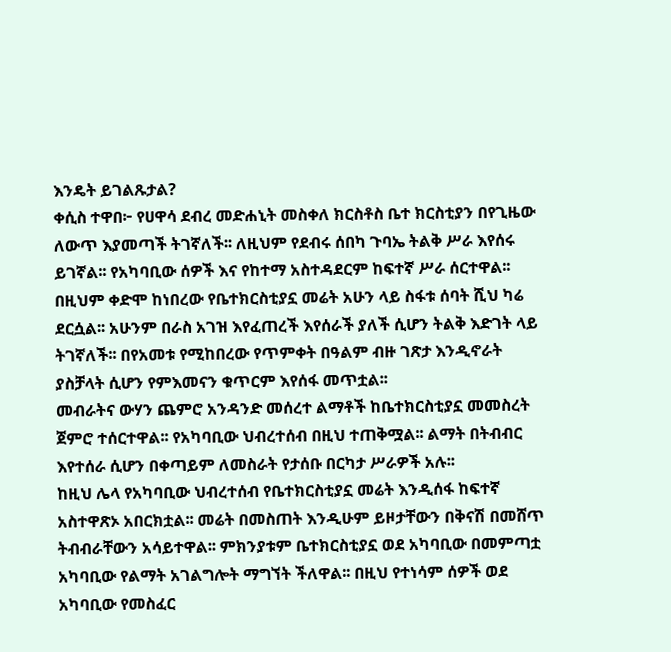እንዴት ይገልጹታል?
ቀሲስ ተዋበ፦ የሀዋሳ ደብረ መድሐኒት መስቀለ ክርስቶስ ቤተ ክርስቲያን በየጊዜው ለውጥ እያመጣች ትገኛለች፡፡ ለዚህም የደብሩ ሰበካ ጉባኤ ትልቅ ሥራ እየሰሩ ይገኛል፡፡ የአካባቢው ሰዎች እና የከተማ አስተዳደርም ከፍተኛ ሥራ ሰርተዋል፡፡ በዚህም ቀድሞ ከነበረው የቤተክርስቲያኗ መሬት አሁን ላይ ስፋቱ ሰባት ሺህ ካሬ ደርሷል፡፡ አሁንም በራስ አገዝ እየፈጠረች እየሰራች ያለች ሲሆን ትልቅ እድገት ላይ ትገኛለች፡፡ በየአመቱ የሚከበረው የጥምቀት በዓልም ብዙ ገጽታ እንዲኖራት ያስቻላት ሲሆን የምእመናን ቁጥርም እየሰፋ መጥቷል፡፡
መብራትና ውሃን ጨምሮ አንዳንድ መሰረተ ልማቶች ከቤተክርስቲያኗ መመስረት ጀምሮ ተሰርተዋል፡፡ የአካባቢው ህብረተሰብ በዚህ ተጠቅሟል፡፡ ልማት በትብብር እየተሰራ ሲሆን በቀጣይም ለመስራት የታሰቡ በርካታ ሥራዎች አሉ፡፡
ከዚህ ሌላ የአካባቢው ህብረተሰብ የቤተክርስቲያኗ መሬት እንዲሰፋ ከፍተኛ አስተዋጽኦ አበርክቷል፡፡ መሬት በመስጠት እንዲሁም ይዞታቸውን በቅናሽ በመሸጥ ትብብራቸውን አሳይተዋል፡፡ ምክንያቱም ቤተክርስቲያኗ ወደ አካባቢው በመምጣቷ አካባቢው የልማት አገልግሎት ማግኘት ችለዋል፡፡ በዚህ የተነሳም ሰዎች ወደ አካባቢው የመስፈር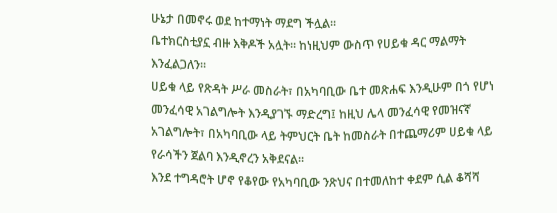ሁኔታ በመኖሩ ወደ ከተማነት ማደግ ችሏል፡፡
ቤተክርስቲያኗ ብዙ እቅዶች አሏት። ከነዚህም ውስጥ የሀይቁ ዳር ማልማት እንፈልጋለን፡፡
ሀይቁ ላይ የጽዳት ሥራ መስራት፣ በአካባቢው ቤተ መጽሐፍ እንዲሁም በጎ የሆነ መንፈሳዊ አገልግሎት እንዲያገኙ ማድረግ፤ ከዚህ ሌላ መንፈሳዊ የመዝናኛ አገልግሎት፣ በአካባቢው ላይ ትምህርት ቤት ከመስራት በተጨማሪም ሀይቁ ላይ የራሳችን ጀልባ እንዲኖረን አቅደናል፡፡
እንደ ተግዳሮት ሆኖ የቆየው የአካባቢው ንጽህና በተመለከተ ቀደም ሲል ቆሻሻ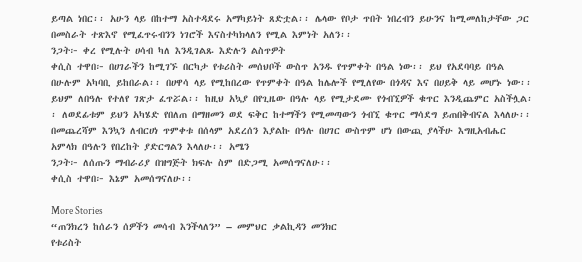ይጣል ነበር፡፡ አሁን ላይ በከተማ አስተዳደሩ አማካይነት ጸድቷል፡፡ ሌላው የቦታ ጥበት ነበረብን ይሁንና ከሚመለከታቸው ጋር በመስራት ተጽእኖ የሚፈጥሩብንን ነገሮች እናስተካክላለን የሚል እምነት አለን፡፡
ንጋት፦ ቀረ የሚሉት ሀሳብ ካለ እንዲገልጹ እድሉን ልስጥዎት
ቀሲስ ተዋበ፦ በሀገራችን ከሚገኙ በርካታ የቱሪስት መሰህቦች ውስጥ አንዱ የጥምቀት በዓል ነው፡፡ ይህ የአደባባይ በዓል በሁሉም አካባቢ ይከበራል፡፡ በሀዋሳ ላይ የሚከበረው የጥምቀት በዓል ከሌሎች የሚለየው በጎዳና እና በሀይቅ ላይ መሆኑ ነው፡፡ ይህም ለበዓሉ የተለየ ገጽታ ፈጥሯል፡፡ ከዚህ አኳያ በየጊዜው በዓሉ ላይ የሚታደሙ የጎብኚዎች ቁጥር እንዲጨምር አስችሏል፡፡ ለወደፊቱም ይህን አካሄድ የበለጠ በማዘመን ወደ ፍቅር ከተማችን የሚመጣውን ጎብኚ ቁጥር ማሳደግ ይጠበቅብናል እላለሁ፡፡
በመጨረሻም እንኳን ለብርሀነ ጥምቀቱ በሰላም አደረሰን እያልኩ በዓሉ በሀገር ውስጥም ሆነ በውጪ ያላችሁ እግዚአብሔር አምላክ በዓሉን የበረከት ያድርግልን እላለሁ፡፡ አሜን
ንጋት፦ ለሰጡን ማብራሪያ በዝግጅት ክፍሉ ስም በድጋሚ አመሰግናለሁ፡፡
ቀሲስ ተዋበ፦ እኔም አመሰግናለሁ፡፡

More Stories
“ጠንክረን ከሰራን ሰዎችን መሳብ እንችላለን” – መምህር ቃልኪዳን መንክር
የቱሪስት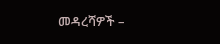መዳረሻዎች –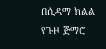በሲዳማ ክልል
የጉዞ ጅማሮ